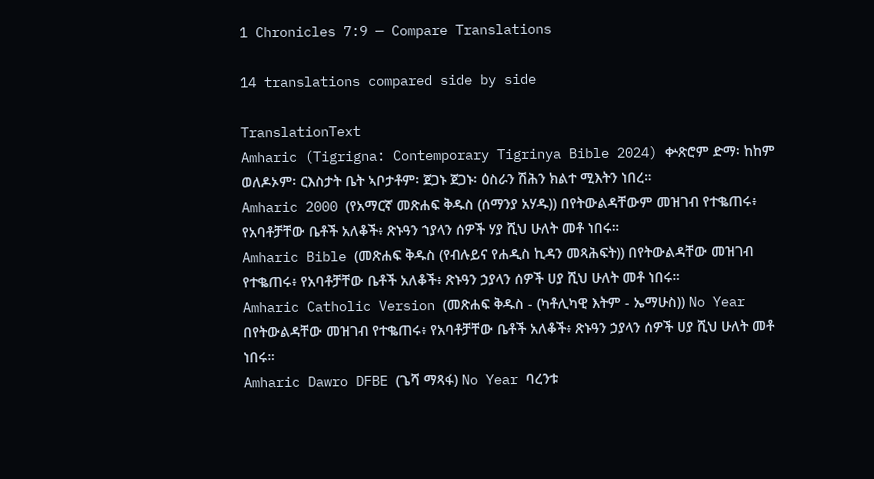1 Chronicles 7:9 — Compare Translations

14 translations compared side by side

TranslationText
Amharic (Tigrigna: Contemporary Tigrinya Bible 2024) ቍጽሮም ድማ፡ ከከም ወለዶኦም፡ ርእስታት ቤት ኣቦታቶም፡ ጀጋኑ ጀጋኑ፡ ዕስራን ሽሕን ክልተ ሚእትን ነበረ።
Amharic 2000 (የአማርኛ መጽሐፍ ቅዱስ (ሰማንያ አሃዱ)) በየትውልዳቸውም መዝገብ የተቈጠሩ፥ የአባቶቻቸው ቤቶች አለቆች፥ ጽኑዓን ኀያላን ሰዎች ሃያ ሺህ ሁለት መቶ ነበሩ።
Amharic Bible (መጽሐፍ ቅዱስ (የብሉይና የሐዲስ ኪዳን መጻሕፍት)) በየትውልዳቸው መዝገብ የተቈጠሩ፥ የአባቶቻቸው ቤቶች አለቆች፥ ጽኑዓን ኃያላን ሰዎች ሀያ ሺህ ሁለት መቶ ነበሩ።
Amharic Catholic Version (መጽሐፍ ቅዱስ - (ካቶሊካዊ እትም - ኤማሁስ)) No Year በየትውልዳቸው መዝገብ የተቈጠሩ፥ የአባቶቻቸው ቤቶች አለቆች፥ ጽኑዓን ኃያላን ሰዎች ሀያ ሺህ ሁለት መቶ ነበሩ።
Amharic Dawro DFBE (ጌሻ ማጻፋ) No Year ባረንቱ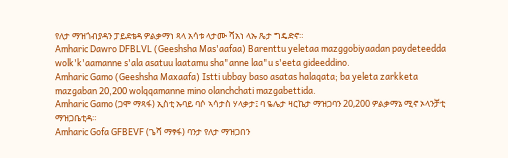የለታ ማዝጎብያዳን ፓይደቴዳ ዎልቃማነ ጻላ አሳቱ ላታሙ ሻአነ ላኡ ጼታ ግዴድኖ።
Amharic Dawro DFBLVL (Geeshsha Mas'aafaa) Barenttu yeletaa mazggobiyaadan paydeteedda wolk'k'aamanne s'ala asatuu laatamu sha"anne laa"u s'eeta gideeddino.
Amharic Gamo (Geeshsha Maxaafa) Istti ubbay baso asatas halaqata; ba yeleta zarkketa mazgaban 20,200 wolqqamanne mino olanchchati mazgabettida.
Amharic Gamo (ጋሞ ማጻፋ) ኢስቲ ኡባይ ባሶ ኣሳታስ ሃላቃታ፤ ባ ዬሌታ ዛርኬታ ማዝጋባን 20,200 ዎልቃማኔ ሚኖ ኦላንቻቲ ማዝጋቤቲዳ።
Amharic Gofa GFBEVF (ጌሻ ማፃፋ) ባንታ የለታ ማዝጋበን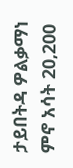ታይበትዳ ዎልቃማነ ምኖ አሳት 20,200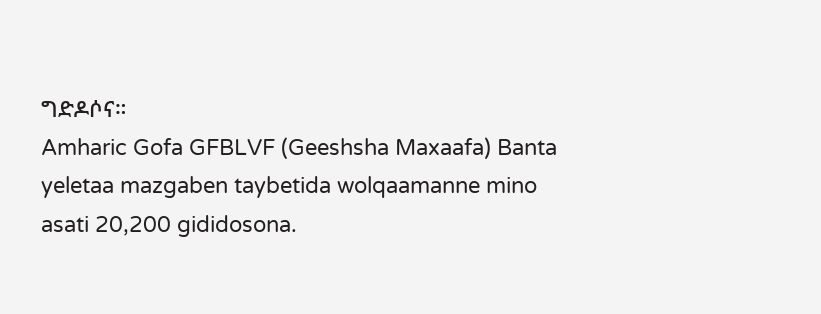ግድዶሶና።
Amharic Gofa GFBLVF (Geeshsha Maxaafa) Banta yeletaa mazgaben taybetida wolqaamanne mino asati 20,200 gididosona.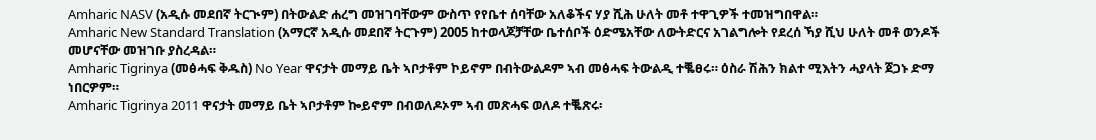Amharic NASV (አዲሱ መደበኛ ትርጒም) በትውልድ ሐረግ መዝገባቸውም ውስጥ የየቤተ ሰባቸው አለቆችና ሃያ ሺሕ ሁለት መቶ ተዋጊዎች ተመዝግበዋል።
Amharic New Standard Translation (አማርኛ አዲሱ መደበኛ ትርጉም) 2005 ከተወላጆቻቸው ቤተሰቦች ዕድሜአቸው ለውትድርና አገልግሎት የደረሰ ኻያ ሺህ ሁለት መቶ ወንዶች መሆናቸው መዝገቡ ያስረዳል።
Amharic Tigrinya (መፅሓፍ ቅዱስ) No Year ዋናታት መማይ ቤት ኣቦታቶም ኮይኖም በብትውልዶም ኣብ መፅሓፍ ትውልዲ ተቘፀሩ። ዕስራ ሽሕን ክልተ ሚእትን ሓያላት ጀጋኑ ድማ ነበርዎም።
Amharic Tigrinya 2011 ዋናታት መማይ ቤት ኣቦታቶም ኰይኖም በብወለዶኦም ኣብ መጽሓፍ ወለዶ ተቘጽሩ፡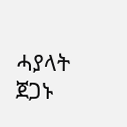ሓያላት ጀጋኑ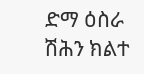ድማ ዕስራ ሽሕን ክልተ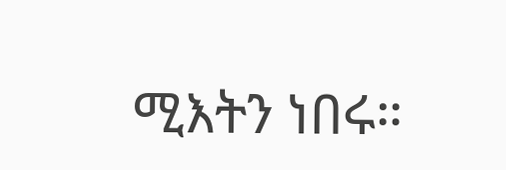ሚእትን ነበሩ።